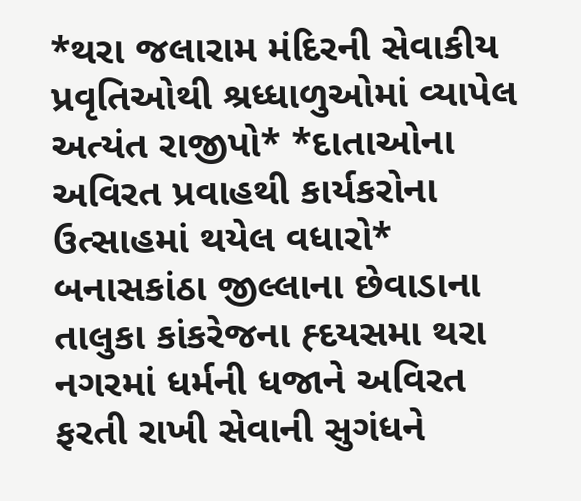*થરા જલારામ મંદિરની સેવાકીય પ્રવૃતિઓથી શ્રધ્ધાળુઓમાં વ્યાપેલ અત્યંત રાજીપો* *દાતાઓના અવિરત પ્રવાહથી કાર્યકરોના ઉત્સાહમાં થયેલ વધારો*
બનાસકાંઠા જીલ્લાના છેવાડાના તાલુકા કાંકરેજના હ્દયસમા થરા નગરમાં ધર્મની ધજાને અવિરત ફરતી રાખી સેવાની સુગંધને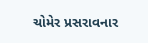ચોમેર પ્રસરાવનાર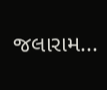જલારામ...